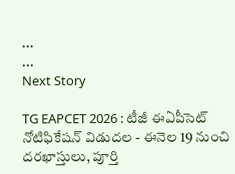...
...
Next Story

TG EAPCET 2026 : టీజీ ఈఏపీసెట్‌ నోటిఫికేషన్ విడుదల - ఈనెల 19 నుంచి దరఖాస్తులు, పూర్తి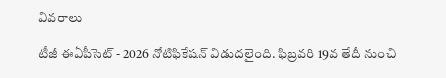వివరాలు

టీజీ ఈఏపీసెట్ - 2026 నోటిఫికేషన్ విడుదలైంది. ఫిబ్రవరి 19వ తేదీ నుంచి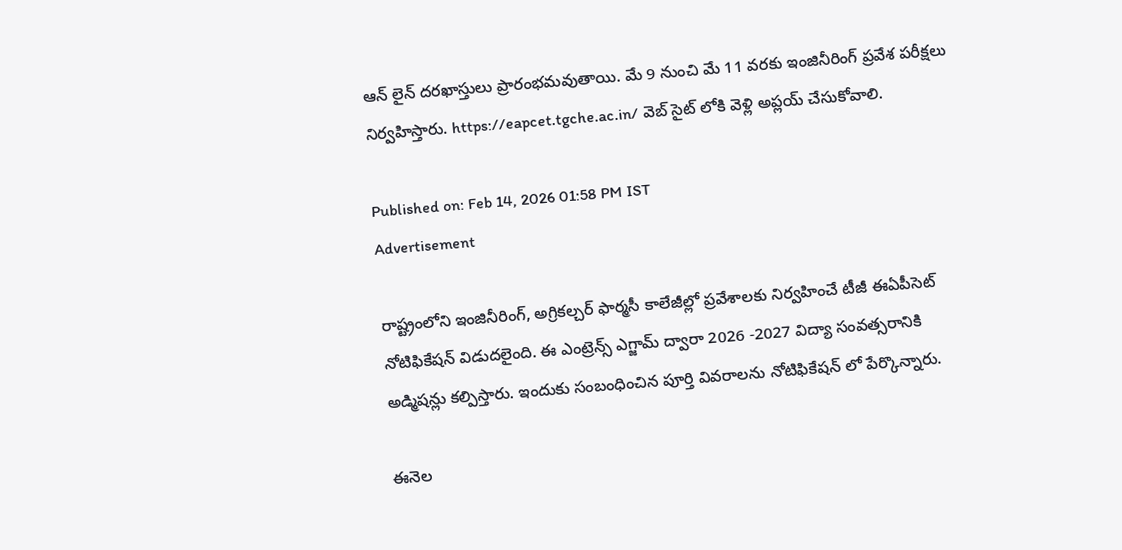ఆన్ లైన్ దరఖాస్తులు ప్రారంభమవుతాయి. మే 9 నుంచి మే 11 వరకు ఇంజినీరింగ్ ప్రవేశ పరీక్షలు నిర్వహిస్తారు. https://eapcet.tgche.ac.in/ వెబ్ సైట్ లోకి వెళ్లి అప్లయ్ చేసుకోవాలి.

Published on: Feb 14, 2026 01:58 PM IST
Advertisement

రాష్ట్రంలోని ఇంజినీరింగ్, అగ్రికల్చర్ ఫార్మసీ కాలేజీల్లో ప్రవేశాలకు నిర్వహించే టీజీ ఈఏపీసెట్ నోటిఫికేషన్ విడుదలైంది. ఈ ఎంట్రెన్స్ ఎగ్జామ్ ద్వారా 2026 -2027 విద్యా సంవత్సరానికి అడ్మిషన్లు కల్పిస్తారు. ఇందుకు సంబంధించిన పూర్తి వివరాలను నోటిఫికేషన్ లో పేర్కొన్నారు.

ఈనెల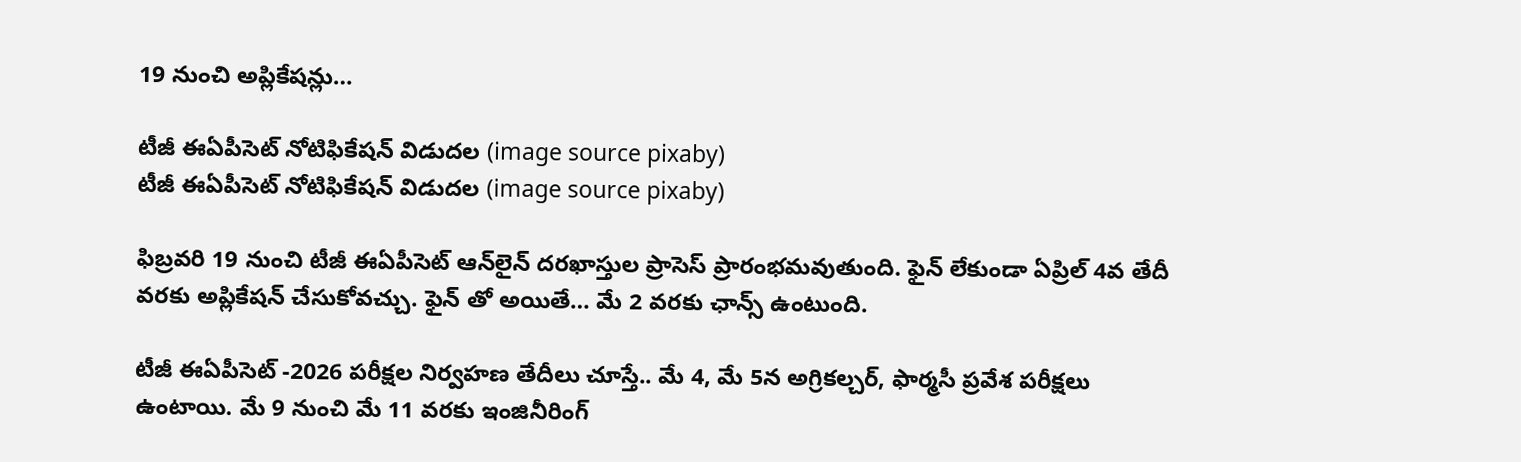19 నుంచి అప్లికేషన్లు…

టీజీ ఈఏపీసెట్‌ నోటిఫికేషన్ విడుదల (image source pixaby)
టీజీ ఈఏపీసెట్‌ నోటిఫికేషన్ విడుదల (image source pixaby)

ఫిబ్రవరి 19 నుంచి టీజీ ఈఏపీసెట్ ఆన్‌లైన్ దరఖాస్తుల ప్రాసెస్ ప్రారంభమవుతుంది. ఫైన్ లేకుండా ఏప్రిల్ 4వ తేదీ వరకు అప్లికేషన్ చేసుకోవచ్చు. ఫైన్ తో అయితే… మే 2 వరకు ఛాన్స్ ఉంటుంది.

టీజీ ఈఏపీసెట్ -2026 పరీక్షల నిర్వహణ తేదీలు చూస్తే.. మే 4, మే 5న అగ్రికల్చర్, ఫార్మసీ ప్రవేశ పరీక్షలు ఉంటాయి. మే 9 నుంచి మే 11 వరకు ఇంజినీరింగ్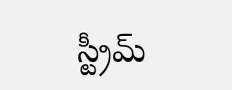స్ట్రీమ్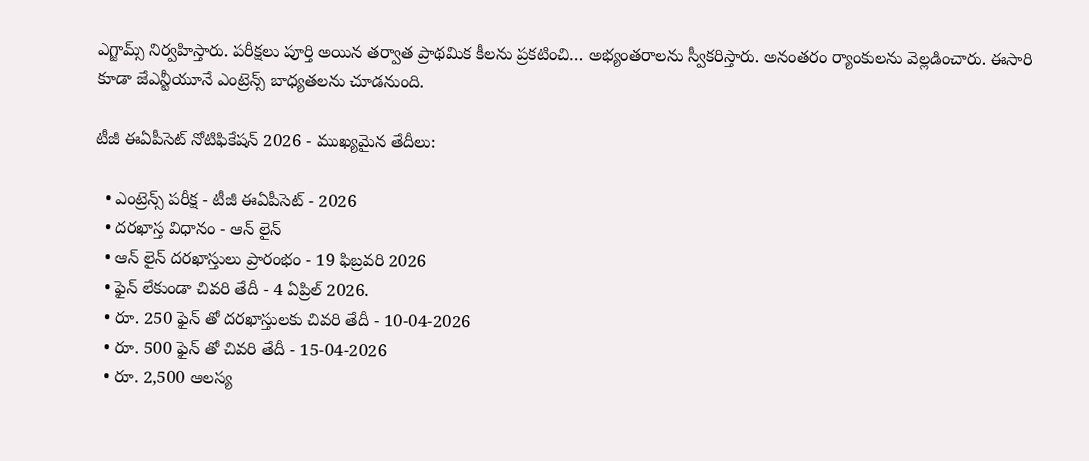ఎగ్జామ్స్ నిర్వహిస్తారు. పరీక్షలు పూర్తి అయిన తర్వాత ప్రాథమిక కీలను ప్రకటించి… అభ్యంతరాలను స్వీకరిస్తారు. అనంతరం ర్యాంకులను వెల్లడించారు. ఈసారి కూడా జేఎన్టీయూనే ఎంట్రెన్స్ బాధ్యతలను చూడనుంది.

టీజీ ఈఏపీసెట్ నోటిఫికేషన్ 2026 - ముఖ్యమైన తేదీలు:

  • ఎంట్రెన్స్ పరీక్ష - టీజీ ఈఏపీసెట్ - 2026
  • దరఖాస్త విధానం - ఆన్ లైన్
  • ఆన్ లైన్ దరఖాస్తులు ప్రారంభం - 19 ఫిబ్రవరి 2026
  • ఫైన్ లేకుండా చివరి తేదీ - 4 ఏప్రిల్ 2026.
  • రూ. 250 ఫైన్ తో దరఖాస్తులకు చివరి తేదీ - 10-04-2026
  • రూ. 500 ఫైన్ తో చివరి తేదీ - 15-04-2026
  • రూ. 2,500 ఆలస్య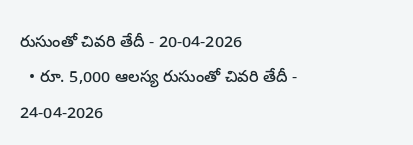రుసుంతో చివరి తేదీ - 20-04-2026
  • రూ. 5,000 ఆలస్య రుసుంతో చివరి తేదీ - 24-04-2026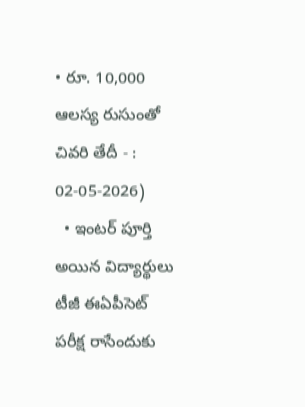• రూ. 10,000 ఆలస్య రుసుంతో చివరి తేదీ - : 02-05-2026)
  • ఇంటర్ పూర్తి అయిన విద్యార్థులు టీజీ ఈఏపీసెట్ పరీక్ష రాసేందుకు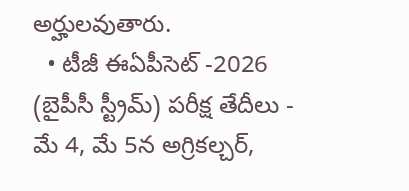అర్హులవుతారు.
  • టీజీ ఈఏపీసెట్ -2026 (బైపీసీ స్ట్రీమ్) పరీక్ష తేదీలు - మే 4, మే 5న అగ్రికల్చర్,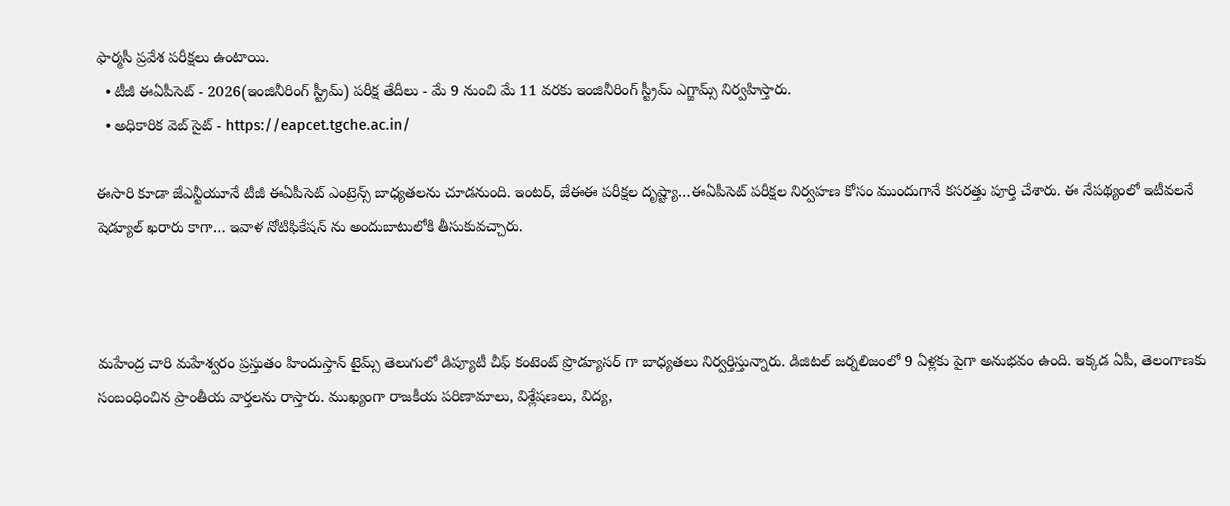ఫార్మసీ ప్రవేశ పరీక్షలు ఉంటాయి.
  • టీజీ ఈఏపీసెట్ - 2026(ఇంజినీరింగ్ స్ట్రీమ్) పరీక్ష తేదీలు - మే 9 నుంచి మే 11 వరకు ఇంజినీరింగ్ స్ట్రీమ్ ఎగ్జామ్స్ నిర్వహిస్తారు.
  • అధికారిక వెబ్ సైట్ - https://eapcet.tgche.ac.in/

ఈసారి కూడా జేఎన్టీయూనే టీజీ ఈఏపీసెట్ ఎంట్రెన్స్ బాధ్యతలను చూడనుంది. ఇంటర్, జేఈఈ పరీక్షల దృష్ట్యా…ఈఏపీసెట్ పరీక్షల నిర్వహణ కోసం ముందుగానే కసరత్తు పూర్తి చేశారు. ఈ నేపథ్యంలో ఇటీవలనే షెడ్యూల్ ఖరారు కాగా… ఇవాళ నోటిఫికేషన్ ను అందుబాటులోకి తీసుకువచ్చారు.



మహేంద్ర చారి మహేశ్వరం ప్రస్తుతం హిందుస్తాన్ టైమ్స్ తెలుగులో డిప్యూటీ చీఫ్ కంటెంట్ ప్రొడ్యూసర్ గా బాధ్యతలు నిర్వర్తిస్తున్నారు. డిజిటల్ జర్నలిజంలో 9 ఏళ్లకు పైగా అనుభవం ఉంది. ఇక్కడ ఏపీ, తెలంగాణకు సంబంధించిన ప్రాంతీయ వార్తలను రాస్తారు. ముఖ్యంగా రాజకీయ పరిణామాలు, విశ్లేషణలు, విద్య,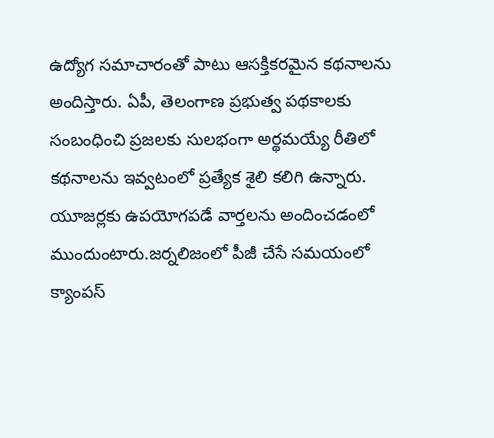ఉద్యోగ సమాచారంతో పాటు ఆసక్తికరమైన కథనాలను అందిస్తారు. ఏపీ, తెలంగాణ ప్రభుత్వ పథకాలకు సంబంధించి ప్రజలకు సులభంగా అర్థమయ్యే రీతిలో కథనాలను ఇవ్వటంలో ప్రత్యేక శైలి కలిగి ఉన్నారు. యూజర్లకు ఉపయోగపడే వార్తలను అందించడంలో ముందుంటారు.జర్నలిజంలో పీజీ చేసే సమయంలో క్యాంపస్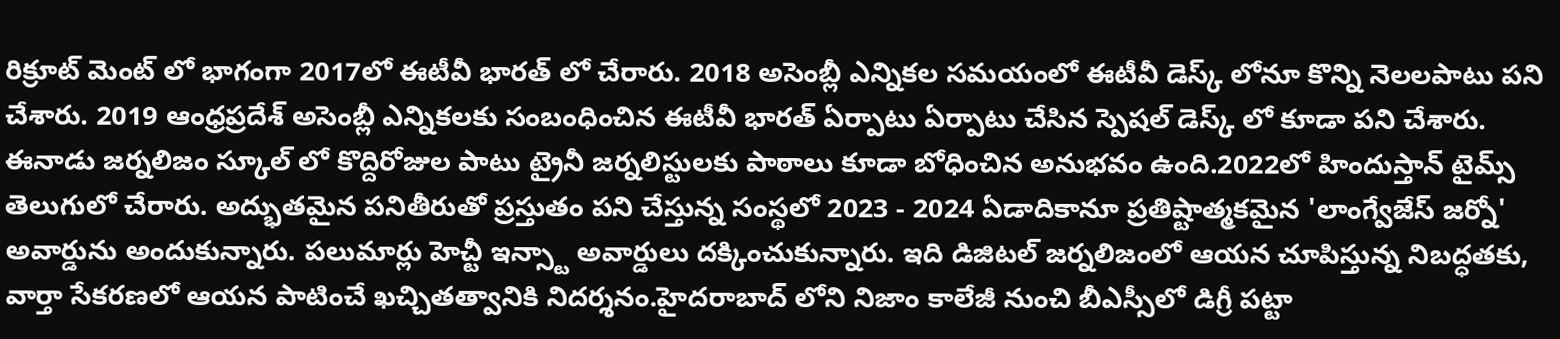రిక్రూట్ మెంట్ లో భాగంగా 2017లో ఈటీవీ భారత్ లో చేరారు. 2018 అసెంబ్లీ ఎన్నికల సమయంలో ఈటీవీ డెస్క్ లోనూ కొన్ని నెలలపాటు పని చేశారు. 2019 ఆంధ్రప్రదేశ్ అసెంబ్లీ ఎన్నికలకు సంబంధించిన ఈటీవీ భారత్ ఏర్పాటు ఏర్పాటు చేసిన స్పెషల్ డెస్క్ లో కూడా పని చేశారు. ఈనాడు జర్నలిజం స్కూల్ లో కొద్దిరోజుల పాటు ట్రైనీ జర్నలిస్టులకు పాఠాలు కూడా బోధించిన అనుభవం ఉంది.2022లో హిందుస్తాన్ టైమ్స్ తెలుగులో చేరారు. అద్భుతమైన పనితీరుతో ప్రస్తుతం పని చేస్తున్న సంస్థలో 2023 - 2024 ఏడాదికానూ ప్రతిష్టాత్మకమైన 'లాంగ్వేజేస్ జర్నో' అవార్డును అందుకున్నారు. పలుమార్లు హెచ్టీ ఇన్స్టా అవార్డులు దక్కించుకున్నారు. ఇది డిజిటల్ జర్నలిజంలో ఆయన చూపిస్తున్న నిబద్ధతకు, వార్తా సేకరణలో ఆయన పాటించే ఖచ్చితత్వానికి నిదర్శనం.హైదరాబాద్ లోని నిజాం కాలేజీ నుంచి బీఎస్సీలో డిగ్రీ పట్టా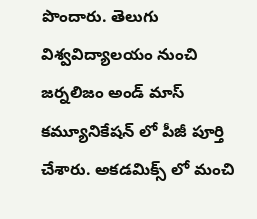పొందారు. తెలుగు విశ్వవిద్యాలయం నుంచి జర్నలిజం అండ్ మాస్ కమ్యూనికేషన్ లో పీజీ పూర్తి చేశారు. అకడమిక్స్ లో మంచి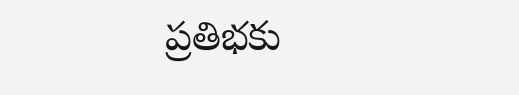ప్రతిభకు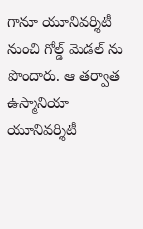గానూ యూనివర్శిటీ నుంచి గోల్డ్ మెడల్ ను పొందారు. ఆ తర్వాత ఉస్మానియా యూనివర్శిటీ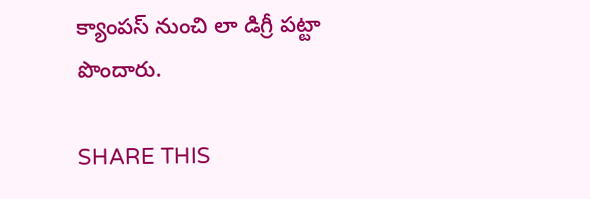క్యాంపస్ నుంచి లా డిగ్రీ పట్టా పొందారు.

SHARE THIS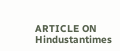ARTICLE ON
Hindustantimes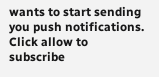wants to start sending you push notifications. Click allow to subscribe